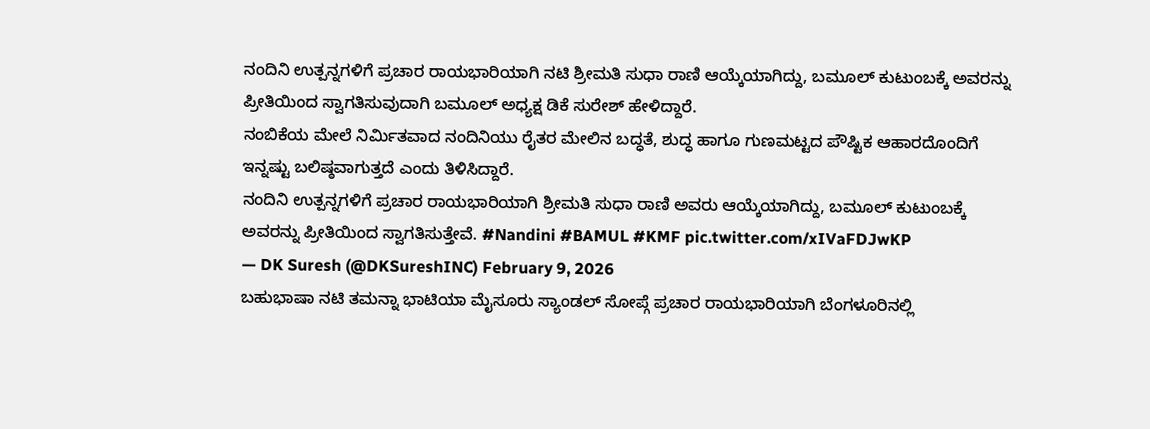ನಂದಿನಿ ಉತ್ಪನ್ನಗಳಿಗೆ ಪ್ರಚಾರ ರಾಯಭಾರಿಯಾಗಿ ನಟಿ ಶ್ರೀಮತಿ ಸುಧಾ ರಾಣಿ ಆಯ್ಕೆಯಾಗಿದ್ದು, ಬಮೂಲ್ ಕುಟುಂಬಕ್ಕೆ ಅವರನ್ನು ಪ್ರೀತಿಯಿಂದ ಸ್ವಾಗತಿಸುವುದಾಗಿ ಬಮೂಲ್ ಅಧ್ಯಕ್ಷ ಡಿಕೆ ಸುರೇಶ್ ಹೇಳಿದ್ದಾರೆ.
ನಂಬಿಕೆಯ ಮೇಲೆ ನಿರ್ಮಿತವಾದ ನಂದಿನಿಯು ರೈತರ ಮೇಲಿನ ಬದ್ಧತೆ, ಶುದ್ಧ ಹಾಗೂ ಗುಣಮಟ್ಟದ ಪೌಷ್ಟಿಕ ಆಹಾರದೊಂದಿಗೆ ಇನ್ನಷ್ಟು ಬಲಿಷ್ಠವಾಗುತ್ತದೆ ಎಂದು ತಿಳಿಸಿದ್ದಾರೆ.
ನಂದಿನಿ ಉತ್ಪನ್ನಗಳಿಗೆ ಪ್ರಚಾರ ರಾಯಭಾರಿಯಾಗಿ ಶ್ರೀಮತಿ ಸುಧಾ ರಾಣಿ ಅವರು ಆಯ್ಕೆಯಾಗಿದ್ದು, ಬಮೂಲ್ ಕುಟುಂಬಕ್ಕೆ ಅವರನ್ನು ಪ್ರೀತಿಯಿಂದ ಸ್ವಾಗತಿಸುತ್ತೇವೆ. #Nandini #BAMUL #KMF pic.twitter.com/xIVaFDJwKP
— DK Suresh (@DKSureshINC) February 9, 2026
ಬಹುಭಾಷಾ ನಟಿ ತಮನ್ನಾ ಭಾಟಿಯಾ ಮೈಸೂರು ಸ್ಯಾಂಡಲ್ ಸೋಪ್ಗೆ ಪ್ರಚಾರ ರಾಯಭಾರಿಯಾಗಿ ಬೆಂಗಳೂರಿನಲ್ಲಿ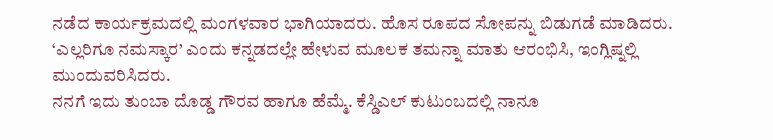ನಡೆದ ಕಾರ್ಯಕ್ರಮದಲ್ಲಿ ಮಂಗಳವಾರ ಭಾಗಿಯಾದರು. ಹೊಸ ರೂಪದ ಸೋಪನ್ನು ಬಿಡುಗಡೆ ಮಾಡಿದರು. ‘ಎಲ್ಲರಿಗೂ ನಮಸ್ಕಾರ’ ಎಂದು ಕನ್ನಡದಲ್ಲೇ ಹೇಳುವ ಮೂಲಕ ತಮನ್ನಾ ಮಾತು ಆರಂಭಿಸಿ, ಇಂಗ್ಲಿಷ್ನಲ್ಲಿ ಮುಂದುವರಿಸಿದರು.
ನನಗೆ ಇದು ತುಂಬಾ ದೊಡ್ಡ ಗೌರವ ಹಾಗೂ ಹೆಮ್ಮೆ. ಕೆಸ್ಡಿಎಲ್ ಕುಟುಂಬದಲ್ಲಿ ನಾನೂ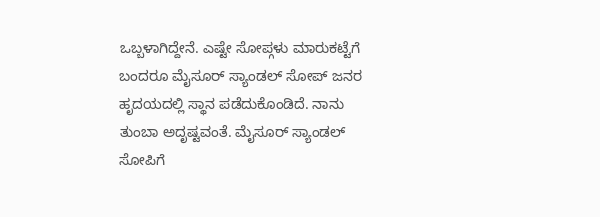ಒಬ್ಬಳಾಗಿದ್ದೇನೆ. ಎಷ್ಟೇ ಸೋಪ್ಗಳು ಮಾರುಕಟ್ಟೆಗೆ ಬಂದರೂ ಮೈಸೂರ್ ಸ್ಯಾಂಡಲ್ ಸೋಪ್ ಜನರ ಹೃದಯದಲ್ಲಿ ಸ್ಥಾನ ಪಡೆದುಕೊಂಡಿದೆ. ನಾನು ತುಂಬಾ ಅದೃಷ್ಟವಂತೆ. ಮೈಸೂರ್ ಸ್ಯಾಂಡಲ್ ಸೋಪಿಗೆ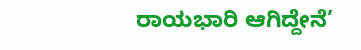ರಾಯಭಾರಿ ಆಗಿದ್ದೇನೆ’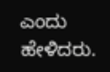ಎಂದು ಹೇಳಿದರು.